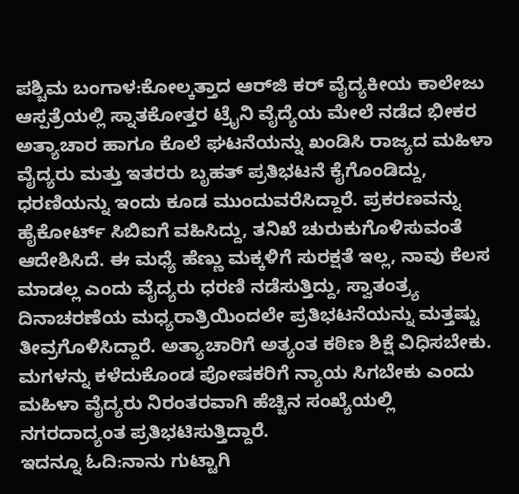ಪಶ್ಚಿಮ ಬಂಗಾಳ:ಕೋಲ್ಕತ್ತಾದ ಆರ್‌ಜಿ ಕರ್ ವೈದ್ಯಕೀಯ ಕಾಲೇಜು ಆಸ್ಪತ್ರೆಯಲ್ಲಿ ಸ್ನಾತಕೋತ್ತರ ಟ್ರೈನಿ ವೈದ್ಯೆಯ ಮೇಲೆ ನಡೆದ ಭೀಕರ ಅತ್ಯಾಚಾರ ಹಾಗೂ ಕೊಲೆ ಘಟನೆಯನ್ನು ಖಂಡಿಸಿ ರಾಜ್ಯದ ಮಹಿಳಾ ವೈದ್ಯರು ಮತ್ತು ಇತರರು ಬೃಹತ್ ಪ್ರತಿಭಟನೆ ಕೈಗೊಂಡಿದ್ದು, ಧರಣಿಯನ್ನು ಇಂದು ಕೂಡ ಮುಂದುವರೆಸಿದ್ದಾರೆ. ಪ್ರಕರಣವನ್ನು ಹೈಕೋರ್ಟ್ ಸಿಬಿಐಗೆ ವಹಿಸಿದ್ದು, ತನಿಖೆ ಚುರುಕುಗೊಳಿಸುವಂತೆ ಆದೇಶಿಸಿದೆ. ಈ ಮಧ್ಯೆ ಹೆಣ್ಣು ಮಕ್ಕಳಿಗೆ ಸುರಕ್ಷತೆ ಇಲ್ಲ, ನಾವು ಕೆಲಸ ಮಾಡಲ್ಲ ಎಂದು ವೈದ್ಯರು ಧರಣಿ ನಡೆಸುತ್ತಿದ್ದು, ಸ್ವಾತಂತ್ರ್ಯ ದಿನಾಚರಣೆಯ ಮಧ್ಯರಾತ್ರಿಯಿಂದಲೇ ಪ್ರತಿಭಟನೆಯನ್ನು ಮತ್ತಷ್ಟು ತೀವ್ರಗೊಳಿಸಿದ್ದಾರೆ. ಅತ್ಯಾಚಾರಿಗೆ ಅತ್ಯಂತ ಕಠಿಣ ಶಿಕ್ಷೆ ವಿಧಿಸಬೇಕು. ಮಗಳನ್ನು ಕಳೆದುಕೊಂಡ ಪೋಷಕರಿಗೆ ನ್ಯಾಯ ಸಿಗಬೇಕು ಎಂದು ಮಹಿಳಾ ವೈದ್ಯರು ನಿರಂತರವಾಗಿ ಹೆಚ್ಚಿನ ಸಂಖ್ಯೆಯಲ್ಲಿ ನಗರದಾದ್ಯಂತ ಪ್ರತಿಭಟಿಸುತ್ತಿದ್ದಾರೆ.
ಇದನ್ನೂ ಓದಿ:ನಾನು ಗುಟ್ಟಾಗಿ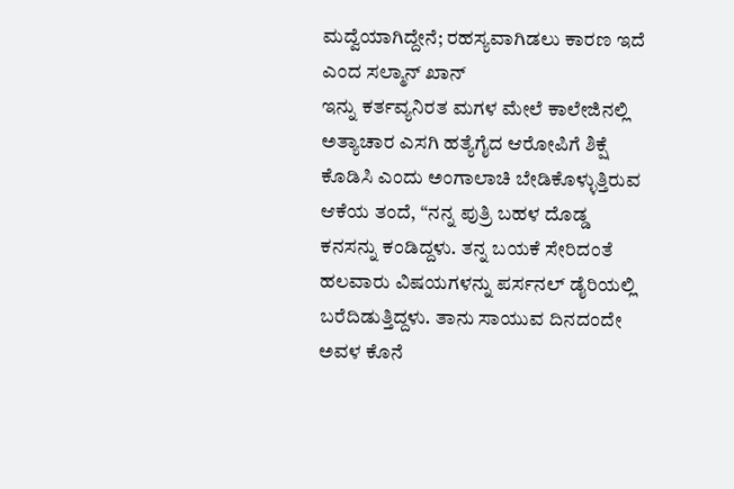ಮದ್ವೆಯಾಗಿದ್ದೇನೆ; ರಹಸ್ಯವಾಗಿಡಲು ಕಾರಣ ಇದೆ ಎಂದ ಸಲ್ಮಾನ್ ಖಾನ್
ಇನ್ನು ಕರ್ತವ್ಯನಿರತ ಮಗಳ ಮೇಲೆ ಕಾಲೇಜಿನಲ್ಲಿ ಅತ್ಯಾಚಾರ ಎಸಗಿ ಹತ್ಯೆಗೈದ ಆರೋಪಿಗೆ ಶಿಕ್ಷೆ ಕೊಡಿಸಿ ಎಂದು ಅಂಗಾಲಾಚಿ ಬೇಡಿಕೊಳ್ಳುತ್ತಿರುವ ಆಕೆಯ ತಂದೆ, “ನನ್ನ ಪುತ್ರಿ ಬಹಳ ದೊಡ್ಡ ಕನಸನ್ನು ಕಂಡಿದ್ದಳು. ತನ್ನ ಬಯಕೆ ಸೇರಿದಂತೆ ಹಲವಾರು ವಿಷಯಗಳನ್ನು ಪರ್ಸನಲ್ ಡೈರಿಯಲ್ಲಿ ಬರೆದಿಡುತ್ತಿದ್ದಳು. ತಾನು ಸಾಯುವ ದಿನದಂದೇ ಅವಳ ಕೊನೆ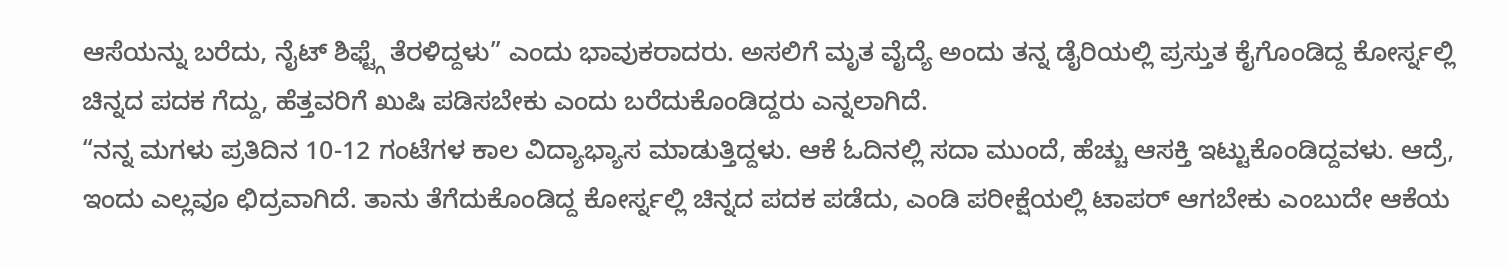ಆಸೆಯನ್ನು ಬರೆದು, ನೈಟ್ ಶಿಫ್ಟ್ಗೆ ತೆರಳಿದ್ದಳು” ಎಂದು ಭಾವುಕರಾದರು. ಅಸಲಿಗೆ ಮೃತ ವೈದ್ಯೆ ಅಂದು ತನ್ನ ಡೈರಿಯಲ್ಲಿ ಪ್ರಸ್ತುತ ಕೈಗೊಂಡಿದ್ದ ಕೋರ್ಸ್ನಲ್ಲಿ ಚಿನ್ನದ ಪದಕ ಗೆದ್ದು, ಹೆತ್ತವರಿಗೆ ಖುಷಿ ಪಡಿಸಬೇಕು ಎಂದು ಬರೆದುಕೊಂಡಿದ್ದರು ಎನ್ನಲಾಗಿದೆ.
“ನನ್ನ ಮಗಳು ಪ್ರತಿದಿನ 10-12 ಗಂಟೆಗಳ ಕಾಲ ವಿದ್ಯಾಭ್ಯಾಸ ಮಾಡುತ್ತಿದ್ದಳು. ಆಕೆ ಓದಿನಲ್ಲಿ ಸದಾ ಮುಂದೆ, ಹೆಚ್ಚು ಆಸಕ್ತಿ ಇಟ್ಟುಕೊಂಡಿದ್ದವಳು. ಆದ್ರೆ, ಇಂದು ಎಲ್ಲವೂ ಛಿದ್ರವಾಗಿದೆ. ತಾನು ತೆಗೆದುಕೊಂಡಿದ್ದ ಕೋರ್ಸ್ನಲ್ಲಿ ಚಿನ್ನದ ಪದಕ ಪಡೆದು, ಎಂಡಿ ಪರೀಕ್ಷೆಯಲ್ಲಿ ಟಾಪರ್ ಆಗಬೇಕು ಎಂಬುದೇ ಆಕೆಯ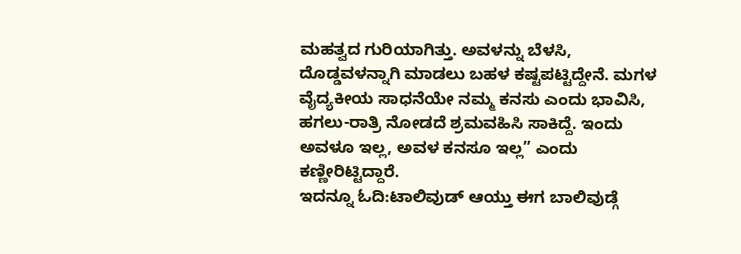ಮಹತ್ವದ ಗುರಿಯಾಗಿತ್ತು. ಅವಳನ್ನು ಬೆಳಸಿ, ದೊಡ್ಡವಳನ್ನಾಗಿ ಮಾಡಲು ಬಹಳ ಕಷ್ಟಪಟ್ಟಿದ್ದೇನೆ. ಮಗಳ ವೈದ್ಯಕೀಯ ಸಾಧನೆಯೇ ನಮ್ಮ ಕನಸು ಎಂದು ಭಾವಿಸಿ, ಹಗಲು-ರಾತ್ರಿ ನೋಡದೆ ಶ್ರಮವಹಿಸಿ ಸಾಕಿದ್ದೆ. ಇಂದು ಅವಳೂ ಇಲ್ಲ, ಅವಳ ಕನಸೂ ಇಲ್ಲ” ಎಂದು ಕಣ್ಣೀರಿಟ್ಟಿದ್ದಾರೆ.
ಇದನ್ನೂ ಓದಿ:ಟಾಲಿವುಡ್ ಆಯ್ತು ಈಗ ಬಾಲಿವುಡ್ಗೆ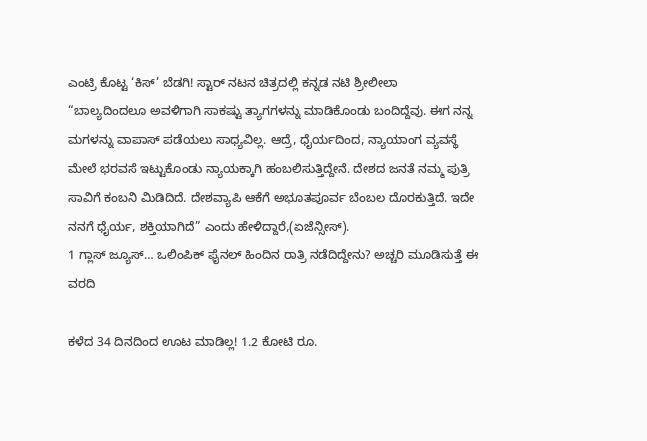ಎಂಟ್ರಿ ಕೊಟ್ಟ ‘ಕಿಸ್’ ಬೆಡಗಿ! ಸ್ಟಾರ್ ನಟನ ಚಿತ್ರದಲ್ಲಿ ಕನ್ನಡ ನಟಿ ಶ್ರೀಲೀಲಾ
“ಬಾಲ್ಯದಿಂದಲೂ ಅವಳಿಗಾಗಿ ಸಾಕಷ್ಟು ತ್ಯಾಗಗಳನ್ನು ಮಾಡಿಕೊಂಡು ಬಂದಿದ್ದೆವು. ಈಗ ನನ್ನ ಮಗಳನ್ನು ವಾಪಾಸ್ ಪಡೆಯಲು ಸಾಧ್ಯವಿಲ್ಲ. ಆದ್ರೆ, ಧೈರ್ಯದಿಂದ, ನ್ಯಾಯಾಂಗ ವ್ಯವಸ್ಥೆ ಮೇಲೆ ಭರವಸೆ ಇಟ್ಟುಕೊಂಡು ನ್ಯಾಯಕ್ಕಾಗಿ ಹಂಬಲಿಸುತ್ತಿದ್ದೇನೆ. ದೇಶದ ಜನತೆ ನಮ್ಮ ಪುತ್ರಿ ಸಾವಿಗೆ ಕಂಬನಿ ಮಿಡಿದಿದೆ. ದೇಶವ್ಯಾಪಿ ಆಕೆಗೆ ಅಭೂತಪೂರ್ವ ಬೆಂಬಲ ದೊರಕುತ್ತಿದೆ. ಇದೇ ನನಗೆ ಧೈರ್ಯ, ಶಕ್ತಿಯಾಗಿದೆ” ಎಂದು ಹೇಳಿದ್ದಾರೆ,(ಏಜೆನ್ಸೀಸ್).
1 ಗ್ಲಾಸ್ ಜ್ಯೂಸ್… ಒಲಿಂಪಿಕ್ ಫೈನಲ್ ಹಿಂದಿನ ರಾತ್ರಿ ನಡೆದಿದ್ದೇನು? ಅಚ್ಚರಿ ಮೂಡಿಸುತ್ತೆ ಈ ವರದಿ

ಕಳೆದ 34 ದಿನದಿಂದ ಊಟ ಮಾಡಿಲ್ಲ! 1.2 ಕೋಟಿ ರೂ.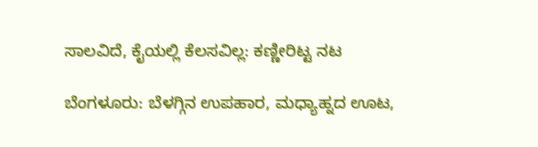ಸಾಲವಿದೆ, ಕೈಯಲ್ಲಿ ಕೆಲಸವಿಲ್ಲ: ಕಣ್ಣೀರಿಟ್ಟ ನಟ

ಬೆಂಗಳೂರು: ಬೆಳಗ್ಗಿನ ಉಪಹಾರ, ಮಧ್ಯಾಹ್ನದ ಊಟ,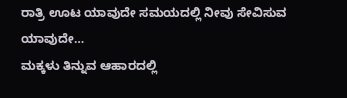ರಾತ್ರಿ ಊಟ ಯಾವುದೇ ಸಮಯದಲ್ಲಿ ನೀವು ಸೇವಿಸುವ ಯಾವುದೇ…
ಮಕ್ಕಳು ತಿನ್ನುವ ಆಹಾರದಲ್ಲಿ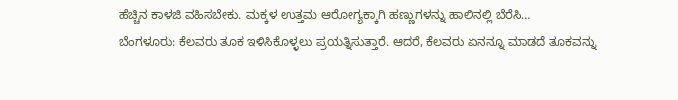ಹೆಚ್ಚಿನ ಕಾಳಜಿ ವಹಿಸಬೇಕು. ಮಕ್ಕಳ ಉತ್ತಮ ಆರೋಗ್ಯಕ್ಕಾಗಿ ಹಣ್ಣುಗಳನ್ನು ಹಾಲಿನಲ್ಲಿ ಬೆರೆಸಿ…
ಬೆಂಗಳೂರು: ಕೆಲವರು ತೂಕ ಇಳಿಸಿಕೊಳ್ಳಲು ಪ್ರಯತ್ನಿಸುತ್ತಾರೆ. ಆದರೆ, ಕೆಲವರು ಏನನ್ನೂ ಮಾಡದೆ ತೂಕವನ್ನು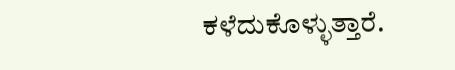ಕಳೆದುಕೊಳ್ಳುತ್ತಾರೆ.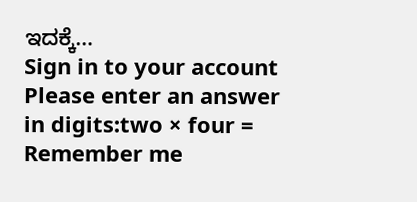ಇದಕ್ಕೆ…
Sign in to your account
Please enter an answer in digits:two × four =
Remember me